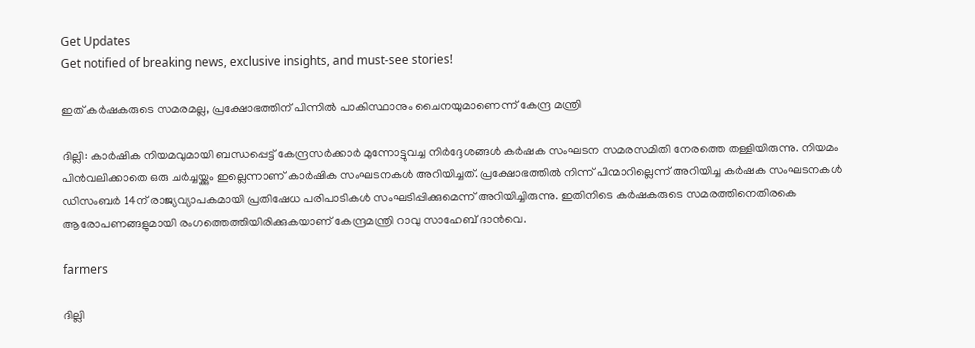Get Updates
Get notified of breaking news, exclusive insights, and must-see stories!

ഇത് കര്‍ഷകരുടെ സമരമല്ല, പ്രക്ഷോഭത്തിന് പിന്നില്‍ പാകിസ്ഥാനും ചൈനയുമാണെന്ന് കേന്ദ്ര മന്ത്രി

ദില്ലി: കാര്‍ഷിക നിയമവുമായി ബന്ധപ്പെട്ട് കേന്ദ്രസര്‍ക്കാര്‍ മുന്നോട്ടുവച്ച നിര്‍ദ്ദേശങ്ങള്‍ കര്‍ഷക സംഘടന സമരസമിതി നേരത്തെ തള്ളിയിരുന്നു. നിയമം പിന്‍വലിക്കാതെ ഒരു ചര്‍ച്ചയ്ക്കും ഇല്ലെന്നാണ് കാര്‍ഷിക സംഘടനകള്‍ അറിയിച്ചത്. പ്രക്ഷോഭത്തില്‍ നിന്ന് പിന്മാറില്ലെന്ന് അറിയിച്ച കര്‍ഷക സംഘടനകള്‍ ഡിസംബര്‍ 14ന് രാജ്യവ്യാപകമായി പ്രതിഷേധ പരിപാടികള്‍ സംഘടിപ്പിക്കുമെന്ന് അറിയിച്ചിരുന്നു. ഇതിനിടെ കര്‍ഷകരുടെ സമരത്തിനെതിരകെ ആരോപണങ്ങളുമായി രംഗത്തെത്തിയിരിക്കുകയാണ് കേന്ദ്രമന്ത്രി റാവു സാഹേബ് ദാന്‍വെ.

farmers

ദില്ലി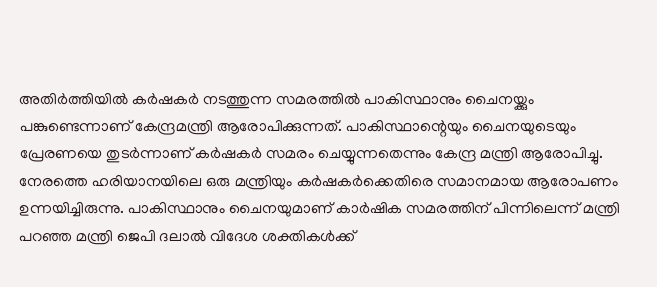അതിര്‍ത്തിയില്‍ കര്‍ഷകര്‍ നടത്തുന്ന സമരത്തില്‍ പാകിസ്ഥാനും ചൈനയ്ക്കും പങ്കുണ്ടെന്നാണ് കേന്ദ്രമന്ത്രി ആരോപിക്കുന്നത്. പാകിസ്ഥാന്റെയും ചൈനയുടെയും പ്രേരണയെ തുടര്‍ന്നാണ് കര്‍ഷകര്‍ സമരം ചെയ്യുന്നതെന്നും കേന്ദ്ര മന്ത്രി ആരോപിച്ചു. നേരത്തെ ഹരിയാനയിലെ ഒരു മന്ത്രിയും കര്‍ഷകര്‍ക്കെതിരെ സമാനമായ ആരോപണം ഉന്നയിച്ചിരുന്നു. പാകിസ്ഥാനും ചൈനയുമാണ് കാര്‍ഷിക സമരത്തിന് പിന്നിലെന്ന് മന്ത്രി പറഞ്ഞ മന്ത്രി ജെപി ദലാല്‍ വിദേശ ശക്തികള്‍ക്ക്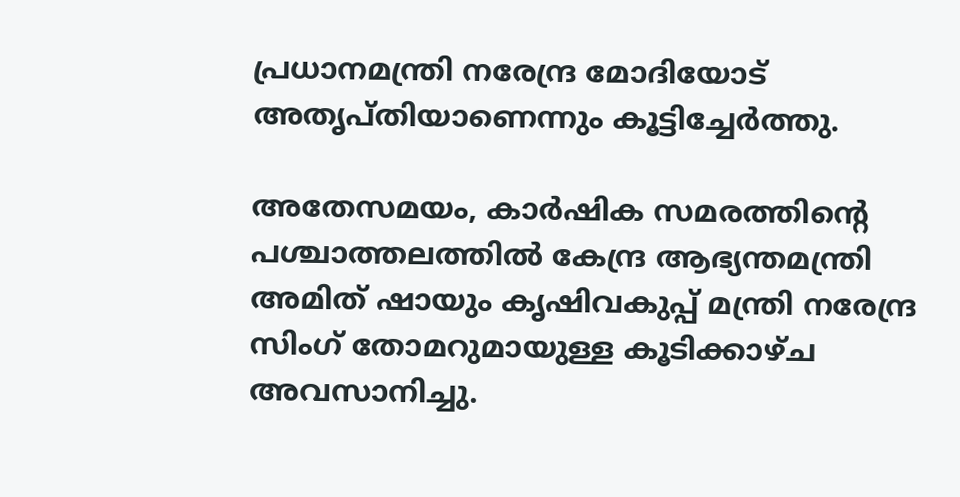പ്രധാനമന്ത്രി നരേന്ദ്ര മോദിയോട് അതൃപ്തിയാണെന്നും കൂട്ടിച്ചേര്‍ത്തു.

അതേസമയം, കാര്‍ഷിക സമരത്തിന്റെ പശ്ചാത്തലത്തില്‍ കേന്ദ്ര ആഭ്യന്തമന്ത്രി അമിത് ഷായും കൃഷിവകുപ്പ് മന്ത്രി നരേന്ദ്ര സിംഗ് തോമറുമായുള്ള കൂടിക്കാഴ്ച അവസാനിച്ചു.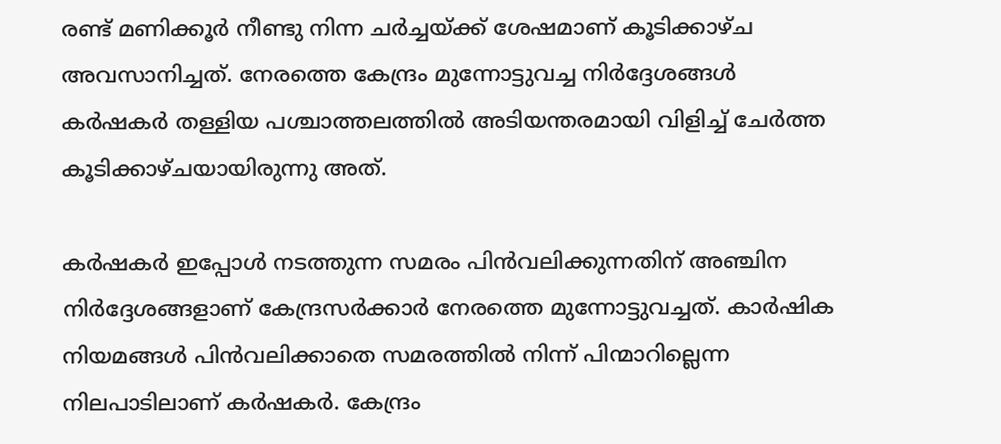രണ്ട് മണിക്കൂര്‍ നീണ്ടു നിന്ന ചര്‍ച്ചയ്ക്ക് ശേഷമാണ് കൂടിക്കാഴ്ച അവസാനിച്ചത്. നേരത്തെ കേന്ദ്രം മുന്നോട്ടുവച്ച നിര്‍ദ്ദേശങ്ങള്‍ കര്‍ഷകര്‍ തള്ളിയ പശ്ചാത്തലത്തില്‍ അടിയന്തരമായി വിളിച്ച് ചേര്‍ത്ത കൂടിക്കാഴ്ചയായിരുന്നു അത്.

കര്‍ഷകര്‍ ഇപ്പോള്‍ നടത്തുന്ന സമരം പിന്‍വലിക്കുന്നതിന് അഞ്ചിന നിര്‍ദ്ദേശങ്ങളാണ് കേന്ദ്രസര്‍ക്കാര്‍ നേരത്തെ മുന്നോട്ടുവച്ചത്. കാര്‍ഷിക നിയമങ്ങള്‍ പിന്‍വലിക്കാതെ സമരത്തില്‍ നിന്ന് പിന്മാറില്ലെന്ന നിലപാടിലാണ് കര്‍ഷകര്‍. കേന്ദ്രം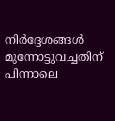നിര്‍ദ്ദേശങ്ങള്‍ മുന്നോട്ടുവച്ചതിന് പിന്നാലെ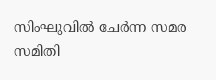സിംഘുവില്‍ ചേര്‍ന്ന സമര സമിതി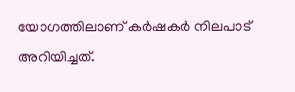യോഗത്തിലാണ് കര്‍ഷകര്‍ നിലപാട് അറിയിച്ചത്.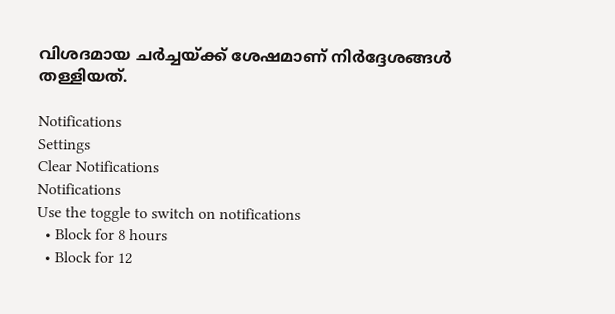വിശദമായ ചര്‍ച്ചയ്ക്ക് ശേഷമാണ് നിര്‍ദ്ദേശങ്ങള്‍ തള്ളിയത്.

Notifications
Settings
Clear Notifications
Notifications
Use the toggle to switch on notifications
  • Block for 8 hours
  • Block for 12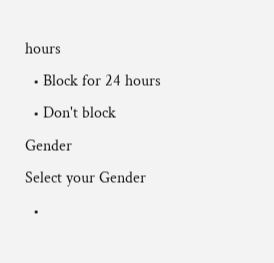hours
  • Block for 24 hours
  • Don't block
Gender
Select your Gender
  •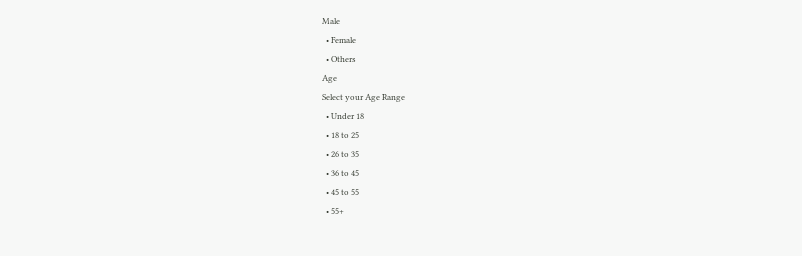Male
  • Female
  • Others
Age
Select your Age Range
  • Under 18
  • 18 to 25
  • 26 to 35
  • 36 to 45
  • 45 to 55
  • 55+